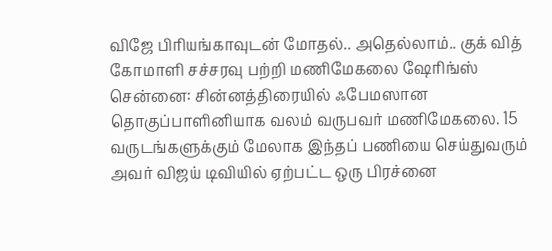விஜே பிரியங்காவுடன் மோதல்.. அதெல்லாம்.. குக் வித் கோமாளி சச்சரவு பற்றி மணிமேகலை ஷேரிங்ஸ்
சென்னை: சின்னத்திரையில் ஃபேமஸான தொகுப்பாளினியாக வலம் வருபவர் மணிமேகலை. 15 வருடங்களுக்கும் மேலாக இந்தப் பணியை செய்துவரும் அவர் விஜய் டிவியில் ஏற்பட்ட ஒரு பிரச்னை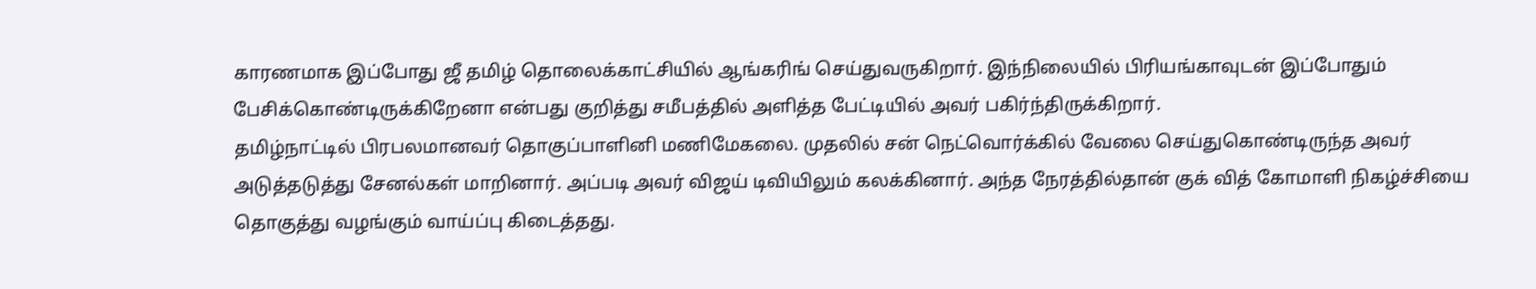காரணமாக இப்போது ஜீ தமிழ் தொலைக்காட்சியில் ஆங்கரிங் செய்துவருகிறார். இந்நிலையில் பிரியங்காவுடன் இப்போதும் பேசிக்கொண்டிருக்கிறேனா என்பது குறித்து சமீபத்தில் அளித்த பேட்டியில் அவர் பகிர்ந்திருக்கிறார்.
தமிழ்நாட்டில் பிரபலமானவர் தொகுப்பாளினி மணிமேகலை. முதலில் சன் நெட்வொர்க்கில் வேலை செய்துகொண்டிருந்த அவர் அடுத்தடுத்து சேனல்கள் மாறினார். அப்படி அவர் விஜய் டிவியிலும் கலக்கினார். அந்த நேரத்தில்தான் குக் வித் கோமாளி நிகழ்ச்சியை தொகுத்து வழங்கும் வாய்ப்பு கிடைத்தது.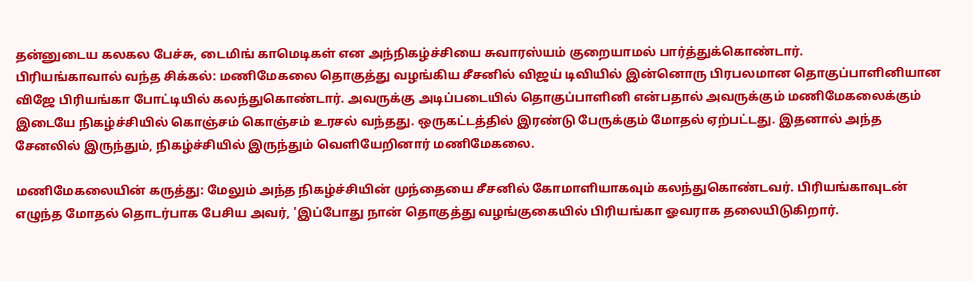தன்னுடைய கலகல பேச்சு, டைமிங் காமெடிகள் என அந்நிகழ்ச்சியை சுவாரஸ்யம் குறையாமல் பார்த்துக்கொண்டார்.
பிரியங்காவால் வந்த சிக்கல்: மணிமேகலை தொகுத்து வழங்கிய சீசனில் விஜய் டிவியில் இன்னொரு பிரபலமான தொகுப்பாளினியான விஜே பிரியங்கா போட்டியில் கலந்துகொண்டார். அவருக்கு அடிப்படையில் தொகுப்பாளினி என்பதால் அவருக்கும் மணிமேகலைக்கும் இடையே நிகழ்ச்சியில் கொஞ்சம் கொஞ்சம் உரசல் வந்தது. ஒருகட்டத்தில் இரண்டு பேருக்கும் மோதல் ஏற்பட்டது. இதனால் அந்த சேனலில் இருந்தும், நிகழ்ச்சியில் இருந்தும் வெளியேறினார் மணிமேகலை.

மணிமேகலையின் கருத்து: மேலும் அந்த நிகழ்ச்சியின் முந்தையை சீசனில் கோமாளியாகவும் கலந்துகொண்டவர். பிரியங்காவுடன் எழுந்த மோதல் தொடர்பாக பேசிய அவர், 'இப்போது நான் தொகுத்து வழங்குகையில் பிரியங்கா ஓவராக தலையிடுகிறார்.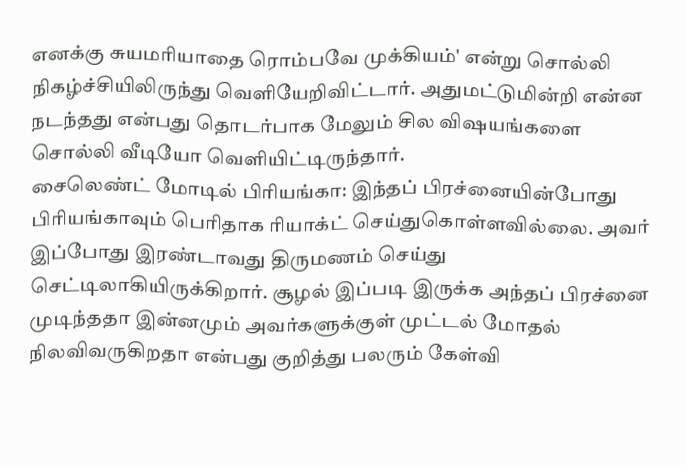எனக்கு சுயமரியாதை ரொம்பவே முக்கியம்' என்று சொல்லி நிகழ்ச்சியிலிருந்து வெளியேறிவிட்டார். அதுமட்டுமின்றி என்ன நடந்தது என்பது தொடர்பாக மேலும் சில விஷயங்களை சொல்லி வீடியோ வெளியிட்டிருந்தார்.
சைலெண்ட் மோடில் பிரியங்கா: இந்தப் பிரச்னையின்போது பிரியங்காவும் பெரிதாக ரியாக்ட் செய்துகொள்ளவில்லை. அவர் இப்போது இரண்டாவது திருமணம் செய்து செட்டிலாகியிருக்கிறார். சூழல் இப்படி இருக்க அந்தப் பிரச்னை முடிந்ததா இன்னமும் அவர்களுக்குள் முட்டல் மோதல் நிலவிவருகிறதா என்பது குறித்து பலரும் கேள்வி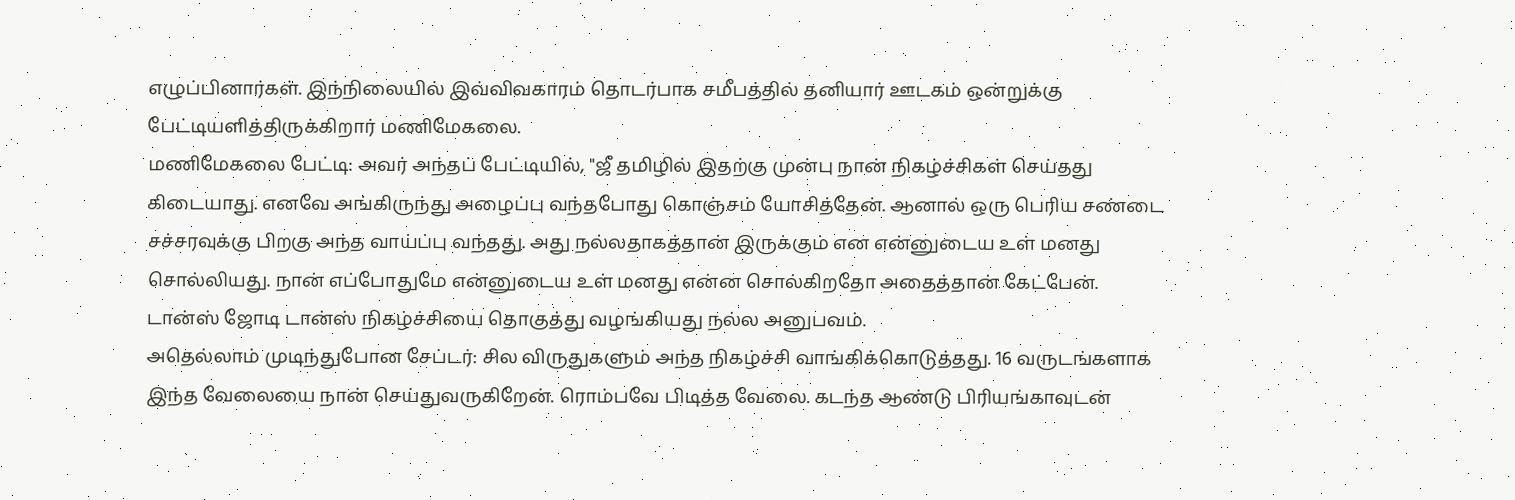எழுப்பினார்கள். இந்நிலையில் இவ்விவகாரம் தொடர்பாக சமீபத்தில் தனியார் ஊடகம் ஒன்றுக்கு பேட்டியளித்திருக்கிறார் மணிமேகலை.
மணிமேகலை பேட்டி: அவர் அந்தப் பேட்டியில், "ஜீ தமிழில் இதற்கு முன்பு நான் நிகழ்ச்சிகள் செய்தது கிடையாது. எனவே அங்கிருந்து அழைப்பு வந்தபோது கொஞ்சம் யோசித்தேன். ஆனால் ஒரு பெரிய சண்டை சச்சரவுக்கு பிறகு அந்த வாய்ப்பு வந்தது. அது நல்லதாகத்தான் இருக்கும் என என்னுடைய உள் மனது சொல்லியது. நான் எப்போதுமே என்னுடைய உள் மனது என்ன சொல்கிறதோ அதைத்தான் கேட்பேன். டான்ஸ் ஜோடி டான்ஸ் நிகழ்ச்சியை தொகுத்து வழங்கியது நல்ல அனுபவம்.
அதெல்லாம் முடிந்துபோன சேப்டர்: சில விருதுகளும் அந்த நிகழ்ச்சி வாங்கிக்கொடுத்தது. 16 வருடங்களாக இந்த வேலையை நான் செய்துவருகிறேன். ரொம்பவே பிடித்த வேலை. கடந்த ஆண்டு பிரியங்காவுடன்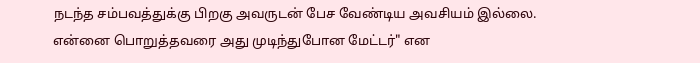நடந்த சம்பவத்துக்கு பிறகு அவருடன் பேச வேண்டிய அவசியம் இல்லை. என்னை பொறுத்தவரை அது முடிந்துபோன மேட்டர்" என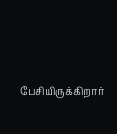பேசியிருக்கிறார்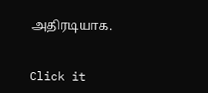அதிரடியாக.


Click it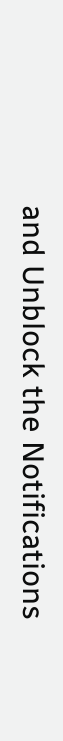and Unblock the Notifications